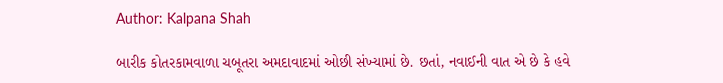Author: Kalpana Shah

બારીક કોતરકામવાળા ચબૂતરા અમદાવાદમાં ઓછી સંખ્યામાં છે. છતાં, નવાઈની વાત એ છે કે હવે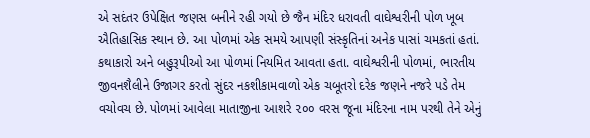એ સદંતર ઉપેક્ષિત જણસ બનીને રહી ગયો છે જૈન મંદિર ધરાવતી વાઘેશ્વરીની પોળ ખૂબ ઐતિહાસિક સ્થાન છે. આ પોળમાં એક સમયે આપણી સંસ્કૃતિનાં અનેક પાસાં ચમકતાં હતાં. કથાકારો અને બહુરૂપીઓ આ પોળમાં નિયમિત આવતા હતા. વાઘેશ્વરીની પોળમાં, ભારતીય જીવનશૈલીને ઉજાગર કરતો સુંદર નકશીકામવાળો એક ચબૂતરો દરેક જણને નજરે પડે તેમ વચોવચ છે. પોળમાં આવેલા માતાજીના આશરે ૨૦૦ વરસ જૂના મંદિરના નામ પરથી તેને એનું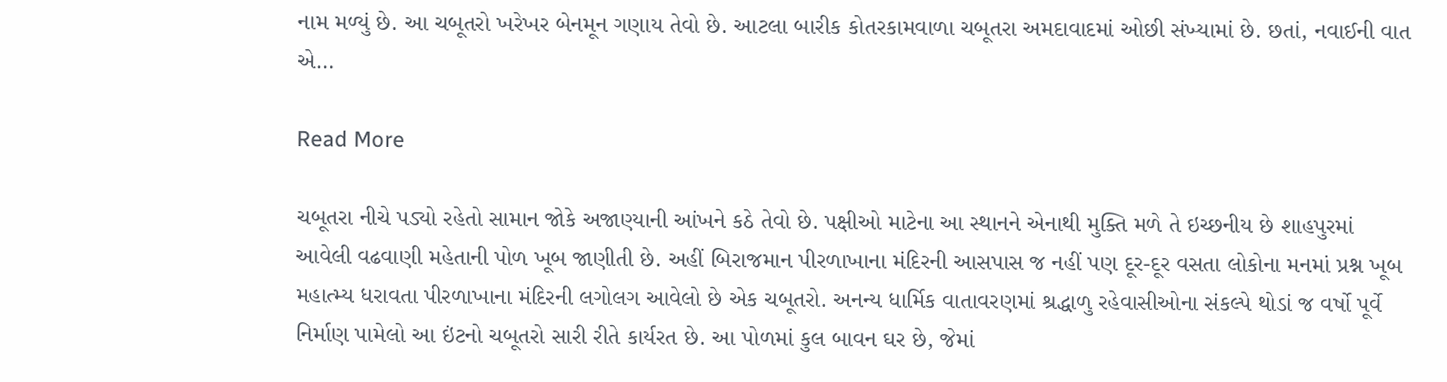નામ મળ્યું છે. આ ચબૂતરો ખરેખર બેનમૂન ગણાય તેવો છે. આટલા બારીક કોતરકામવાળા ચબૂતરા અમદાવાદમાં ઓછી સંખ્યામાં છે. છતાં, નવાઈની વાત એ…

Read More

ચબૂતરા નીચે પડ્યો રહેતો સામાન જોકે અજાણ્યાની આંખને કઠે તેવો છે. પક્ષીઓ માટેના આ સ્થાનને એનાથી મુક્તિ મળે તે ઇચ્છનીય છે શાહપુરમાં આવેલી વઢવાણી મહેતાની પોળ ખૂબ જાણીતી છે. અહીં બિરાજમાન પીરળાખાના મંદિરની આસપાસ જ નહીં પણ દૂર-દૂર વસતા લોકોના મનમાં પ્રશ્ન ખૂબ મહાત્મ્ય ધરાવતા પીરળાખાના મંદિરની લગોલગ આવેલો છે એક ચબૂતરો. અનન્ય ધાર્મિક વાતાવરણમાં શ્રદ્ધાળુ રહેવાસીઓના સંકલ્પે થોડાં જ વર્ષો પૂર્વે નિર્માણ પામેલો આ ઇંટનો ચબૂતરો સારી રીતે કાર્યરત છે. આ પોળમાં કુલ બાવન ઘર છે, જેમાં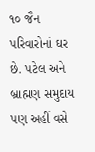૧૦ જૈન પરિવારોનાં ઘર છે. પટેલ અને બ્રાહ્મણ સમુદાય પણ અહીં વસે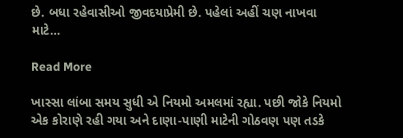છે. બધા રહેવાસીઓ જીવદયાપ્રેમી છે. પહેલાં અહીં ચણ નાખવા માટે…

Read More

ખાસ્સા લાંબા સમય સુધી એ નિયમો અમલમાં રહ્યા. પછી જોકે નિયમો એક કોરાણે રહી ગયા અને દાણા-પાણી માટેની ગોઠવણ પણ તડકે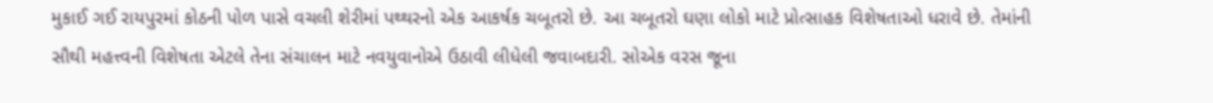મુકાઈ ગઈ રાયપુરમાં કોઠની પોળ પાસે વચલી શેરીમાં પથ્થરનો એક આકર્ષક ચબૂતરો છે. આ ચબૂતરો ઘણા લોકો માટે પ્રોત્સાહક વિશેષતાઓ ધરાવે છે. તેમાંની સૌથી મહત્ત્વની વિશેષતા એટલે તેના સંચાલન માટે નવયુવાનોએ ઉઠાવી લીધેલી જવાબદારી. સોએક વરસ જૂના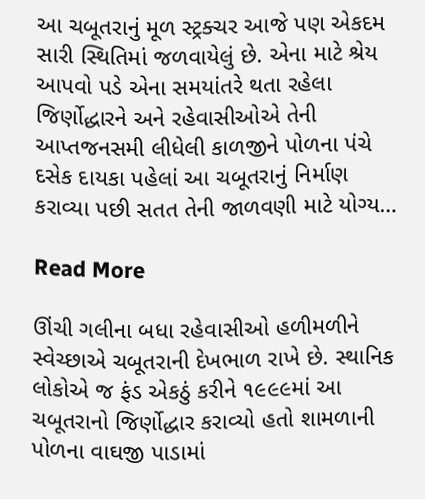આ ચબૂતરાનું મૂળ સ્ટ્રક્ચર આજે પણ એકદમ સારી સ્થિતિમાં જળવાયેલું છે. એના માટે શ્રેય આપવો પડે એના સમયાંતરે થતા રહેલા જિર્ણોદ્ધારને અને રહેવાસીઓએ તેની આપ્તજનસમી લીધેલી કાળજીને પોળના પંચે દસેક દાયકા પહેલાં આ ચબૂતરાનું નિર્માણ કરાવ્યા પછી સતત તેની જાળવણી માટે યોગ્ય…

Read More

ઊંચી ગલીના બધા રહેવાસીઓ હળીમળીને સ્વેચ્છાએ ચબૂતરાની દેખભાળ રાખે છે. સ્થાનિક લોકોએ જ ફંડ એકઠું કરીને ૧૯૯૯માં આ ચબૂતરાનો જિર્ણોદ્ધાર કરાવ્યો હતો શામળાની પોળના વાઘજી પાડામાં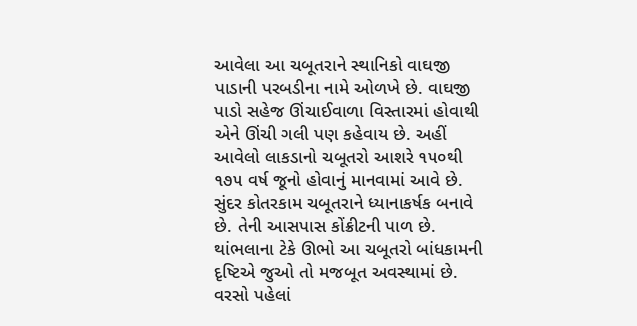આવેલા આ ચબૂતરાને સ્થાનિકો વાઘજી પાડાની પરબડીના નામે ઓળખે છે. વાઘજી પાડો સહેજ ઊંચાઈવાળા વિસ્તારમાં હોવાથી એને ઊંચી ગલી પણ કહેવાય છે. અહીં આવેલો લાકડાનો ચબૂતરો આશરે ૧૫૦થી ૧૭૫ વર્ષ જૂનો હોવાનું માનવામાં આવે છે. સુંદર કોતરકામ ચબૂતરાને ધ્યાનાકર્ષક બનાવે છે. તેની આસપાસ કોંક્રીટની પાળ છે. થાંભલાના ટેકે ઊભો આ ચબૂતરો બાંધકામની દૃષ્ટિએ જુઓ તો મજબૂત અવસ્થામાં છે. વરસો પહેલાં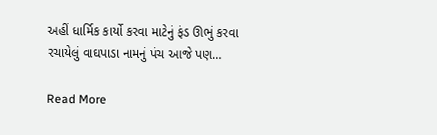અહીં ધાર્મિક કાર્યો કરવા માટેનું ફંડ ઊભું કરવા રચાયેલું વાઘપાડા નામનું પંચ આજે પણ…

Read More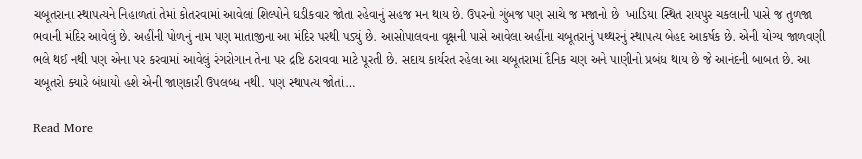ચબૂતરાના સ્થાપત્યને નિહાળતાં તેમાં કોતરવામાં આવેલાં શિલ્પોને ઘડીકવાર જોતા રહેવાનું સહજ મન થાય છે. ઉપરનો ગુંબજ પણ સાચે જ મજાનો છે  ખાડિયા સ્થિત રાયપુર ચકલાની પાસે જ તુળજા ભવાની મંદિર આવેલું છે. અહીંની પોળનું નામ પણ માતાજીના આ મંદિર પરથી પડ્યું છે. આસોપાલવના વૃક્ષની પાસે આવેલા અહીંના ચબૂતરાનું પથ્થરનું સ્થાપત્ય બેહદ આકર્ષક છે. એની યોગ્ય જાળવણી ભલે થઈ નથી પણ એના પર કરવામાં આવેલું રંગરોગાન તેના પર દ્રષ્ટિ ઠરાવવા માટે પૂરતી છે. સદાય કાર્યરત રહેલા આ ચબૂતરામાં દૈનિક ચણ અને પાણીનો પ્રબંધ થાય છે જે આનંદની બાબત છે. આ ચબૂતરો ક્યારે બંધાયો હશે એની જાણકારી ઉપલબ્ધ નથી. પણ સ્થાપત્ય જોતાં…

Read More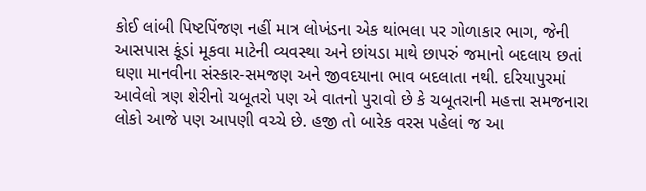કોઈ લાંબી પિષ્ટપિંજણ નહીં માત્ર લોખંડના એક થાંભલા પર ગોળાકાર ભાગ, જેની આસપાસ કૂંડાં મૂકવા માટેની વ્યવસ્થા અને છાંયડા માથે છાપરું જમાનો બદલાય છતાં ઘણા માનવીના સંસ્કાર-સમજણ અને જીવદયાના ભાવ બદલાતા નથી. દરિયાપુરમાં આવેલો ત્રણ શેરીનો ચબૂતરો પણ એ વાતનો પુરાવો છે કે ચબૂતરાની મહત્તા સમજનારા લોકો આજે પણ આપણી વચ્ચે છે. હજી તો બારેક વરસ પહેલાં જ આ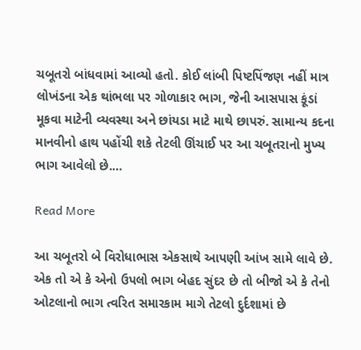ચબૂતરો બાંધવામાં આવ્યો હતો. કોઈ લાંબી પિષ્ટપિંજણ નહીં માત્ર લોખંડના એક થાંભલા પર ગોળાકાર ભાગ, જેની આસપાસ કૂંડાં મૂકવા માટેની વ્યવસ્થા અને છાંયડા માટે માથે છાપરું. સામાન્ય કદના માનવીનો હાથ પહોંચી શકે તેટલી ઊંચાઈ પર આ ચબૂતરાનો મુખ્ય ભાગ આવેલો છે.…

Read More

આ ચબૂતરો બે વિરોધાભાસ એકસાથે આપણી આંખ સામે લાવે છે. એક તો એ કે એનો ઉપલો ભાગ બેહદ સુંદર છે તો બીજો એ કે તેનો ઓટલાનો ભાગ ત્વરિત સમારકામ માગે તેટલો દુર્દશામાં છે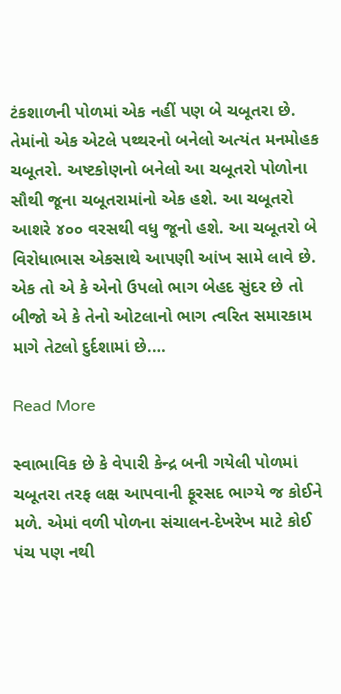ટંકશાળની પોળમાં એક નહીં પણ બે ચબૂતરા છે. તેમાંનો એક એટલે પથ્થરનો બનેલો અત્યંત મનમોહક ચબૂતરો. અષ્ટકોણનો બનેલો આ ચબૂતરો પોળોના સૌથી જૂના ચબૂતરામાંનો એક હશે. આ ચબૂતરો આશરે ૪૦૦ વરસથી વધુ જૂનો હશે. આ ચબૂતરો બે વિરોધાભાસ એકસાથે આપણી આંખ સામે લાવે છે. એક તો એ કે એનો ઉપલો ભાગ બેહદ સુંદર છે તો બીજો એ કે તેનો ઓટલાનો ભાગ ત્વરિત સમારકામ માગે તેટલો દુર્દશામાં છે.…

Read More

સ્વાભાવિક છે કે વેપારી કેન્દ્ર બની ગયેલી પોળમાં ચબૂતરા તરફ લક્ષ આપવાની ફૂરસદ ભાગ્યે જ કોઈને મળે. એમાં વળી પોળના સંચાલન-દેખરેખ માટે કોઈ પંચ પણ નથી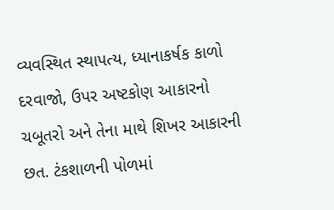વ્યવસ્થિત સ્થાપત્ય, ધ્યાનાકર્ષક કાળો દરવાજો, ઉપર અષ્ટકોણ આકારનો ચબૂતરો અને તેના માથે શિખર આકારની છત. ટંકશાળની પોળમાં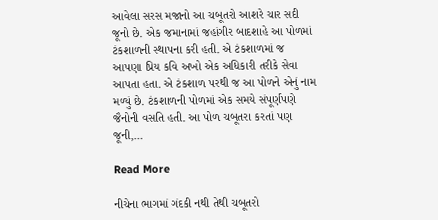આવેલા સરસ મજાનો આ ચબૂતરો આશરે ચાર સદી જૂનો છે. એક જમાનામાં જહાંગીર બાદશાહે આ પોળમાં ટંકશાળની સ્થાપના કરી હતી. એ ટંકશાળમાં જ આપણા પ્રિય કવિ અખો એક અધિકારી તરીકે સેવા આપતા હતા. એ ટંકશાળ પરથી જ આ પોળને એનું નામ મળ્યું છે. ટંકશાળની પોળમાં એક સમયે સંપૂર્ણપણે જૈનોની વસતિ હતી. આ પોળ ચબૂતરા કરતાં પણ જૂની,…

Read More

નીચેના ભાગમાં ગંદકી નથી તેથી ચબૂતરો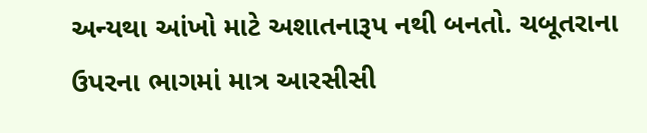અન્યથા આંખો માટે અશાતનારૂપ નથી બનતો. ચબૂતરાના ઉપરના ભાગમાં માત્ર આરસીસી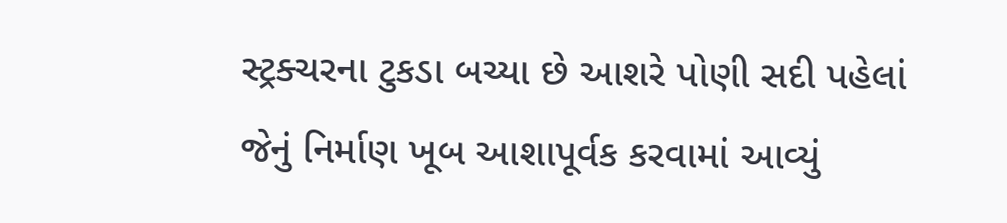સ્ટ્રક્ચરના ટુકડા બચ્યા છે આશરે પોણી સદી પહેલાં જેનું નિર્માણ ખૂબ આશાપૂર્વક કરવામાં આવ્યું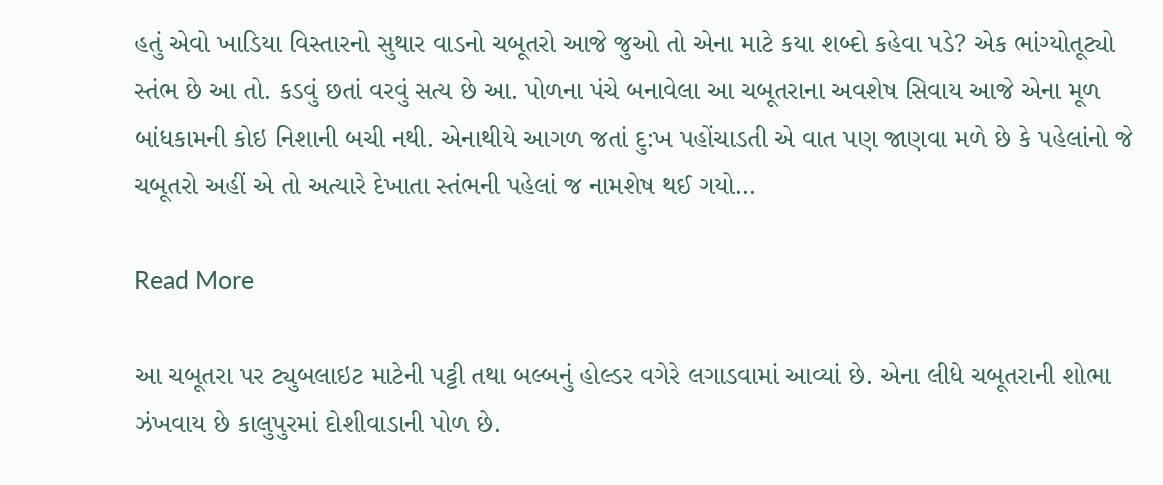હતું એવો ખાડિયા વિસ્તારનો સુથાર વાડનો ચબૂતરો આજે જુઓ તો એના માટે કયા શબ્દો કહેવા પડે? એક ભાંગ્યોતૂટ્યો સ્તંભ છે આ તો. કડવું છતાં વરવું સત્ય છે આ. પોળના પંચે બનાવેલા આ ચબૂતરાના અવશેષ સિવાય આજે એના મૂળ બાંધકામની કોઇ નિશાની બચી નથી. એનાથીયે આગળ જતાં દુ:ખ પહોંચાડતી એ વાત પણ જાણવા મળે છે કે પહેલાંનો જે ચબૂતરો અહીં એ તો અત્યારે દેખાતા સ્તંભની પહેલાં જ નામશેષ થઈ ગયો…

Read More

આ ચબૂતરા પર ટ્યુબલાઇટ માટેની પટ્ટી તથા બલ્બનું હોલ્ડર વગેરે લગાડવામાં આવ્યાં છે. એના લીધે ચબૂતરાની શોભા ઝંખવાય છે કાલુપુરમાં દોશીવાડાની પોળ છે.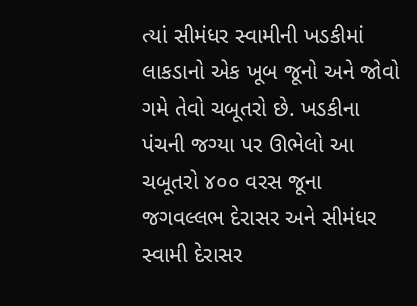ત્યાં સીમંધર સ્વામીની ખડકીમાં લાકડાનો એક ખૂબ જૂનો અને જોવો ગમે તેવો ચબૂતરો છે. ખડકીના પંચની જગ્યા પર ઊભેલો આ ચબૂતરો ૪૦૦ વરસ જૂના જગવલ્લભ દેરાસર અને સીમંધર સ્વામી દેરાસર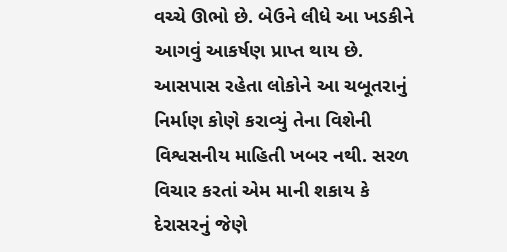વચ્ચે ઊભો છે. બેઉને લીધે આ ખડકીને આગવું આકર્ષણ પ્રાપ્ત થાય છે. આસપાસ રહેતા લોકોને આ ચબૂતરાનું નિર્માણ કોણે કરાવ્યું તેના વિશેની વિશ્વસનીય માહિતી ખબર નથી. સરળ વિચાર કરતાં એમ માની શકાય કે દેરાસરનું જેણે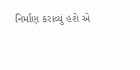નિર્માણ કરાવ્યું હશે એ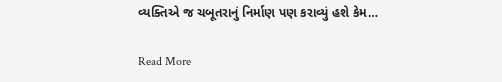વ્યક્તિએ જ ચબૂતરાનું નિર્માણ પણ કરાવ્યું હશે કેમ…

Read More